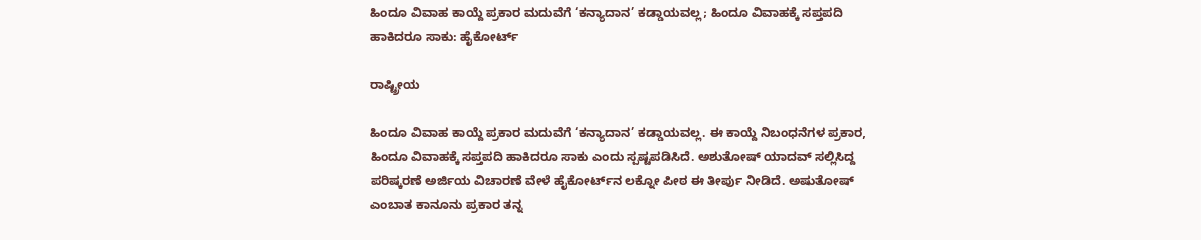ಹಿಂದೂ ವಿವಾಹ ಕಾಯ್ದೆ ಪ್ರಕಾರ ಮದುವೆಗೆ ‘ಕನ್ಯಾದಾನ’ ಕಡ್ಡಾಯವಲ್ಲ; ಹಿಂದೂ ವಿವಾಹಕ್ಕೆ ಸಪ್ತಪದಿ ಹಾಕಿದರೂ ಸಾಕು: ಹೈಕೋರ್ಟ್

ರಾಷ್ಟ್ರೀಯ

ಹಿಂದೂ ವಿವಾಹ ಕಾಯ್ದೆ ಪ್ರಕಾರ ಮದುವೆಗೆ ‘ಕನ್ಯಾದಾನ’ ಕಡ್ಡಾಯವಲ್ಲ. ಈ ಕಾಯ್ದೆ ನಿಬಂಧನೆಗಳ ಪ್ರಕಾರ, ಹಿಂದೂ ವಿವಾಹಕ್ಕೆ ಸಪ್ತಪದಿ ಹಾಕಿದರೂ ಸಾಕು ಎಂದು ಸ್ಪಷ್ಟಪಡಿಸಿದೆ. ಅಶುತೋಷ್ ಯಾದವ್ ಸಲ್ಲಿಸಿದ್ದ ಪರಿಷ್ಕರಣೆ ಅರ್ಜಿಯ ವಿಚಾರಣೆ ವೇಳೆ ಹೈಕೋರ್ಟ್‌ನ ಲಕ್ನೋ ಪೀಠ ಈ ತೀರ್ಪು ನೀಡಿದೆ. ಅಷುತೋಷ್ ಎಂಬಾತ ಕಾನೂನು ಪ್ರಕಾರ ತನ್ನ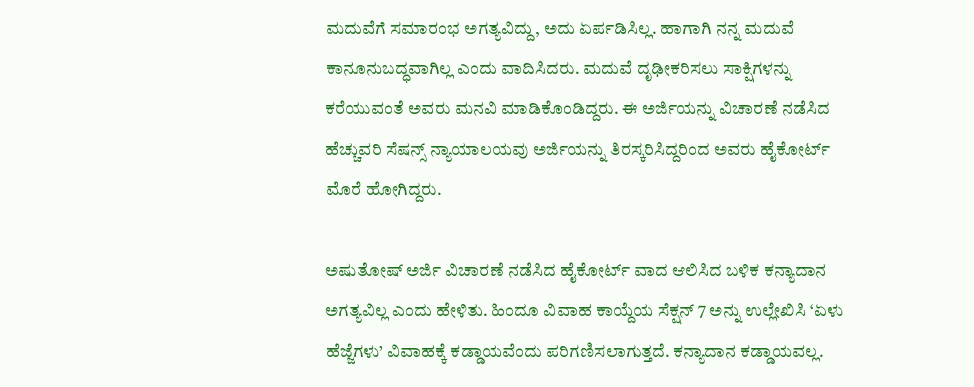ಮದುವೆಗೆ ಸಮಾರಂಭ ಅಗತ್ಯವಿದ್ದು, ಅದು ಏರ್ಪಡಿಸಿಲ್ಲ. ಹಾಗಾಗಿ ನನ್ನ ಮದುವೆ ಕಾನೂನುಬದ್ಧವಾಗಿಲ್ಲ ಎಂದು ವಾದಿಸಿದರು. ಮದುವೆ ದೃಢೀಕರಿಸಲು ಸಾಕ್ಷಿಗಳನ್ನು ಕರೆಯುವಂತೆ ಅವರು ಮನವಿ ಮಾಡಿಕೊಂಡಿದ್ದರು. ಈ ಅರ್ಜಿಯನ್ನು ವಿಚಾರಣೆ ನಡೆಸಿದ ಹೆಚ್ಚುವರಿ ಸೆಷನ್ಸ್ ನ್ಯಾಯಾಲಯವು ಅರ್ಜಿಯನ್ನು ತಿರಸ್ಕರಿಸಿದ್ದರಿಂದ ಅವರು ಹೈಕೋರ್ಟ್ ಮೊರೆ ಹೋಗಿದ್ದರು.

ಅಷುತೋಷ್ ಅರ್ಜಿ ವಿಚಾರಣೆ ನಡೆಸಿದ ಹೈಕೋರ್ಟ್ ವಾದ ಆಲಿಸಿದ ಬಳಿಕ ಕನ್ಯಾದಾನ ಅಗತ್ಯವಿಲ್ಲ ಎಂದು ಹೇಳಿತು. ಹಿಂದೂ ವಿವಾಹ ಕಾಯ್ದೆಯ ಸೆಕ್ಷನ್ 7 ಅನ್ನು ಉಲ್ಲೇಖಿಸಿ ‘ಏಳು ಹೆಜ್ಜೆಗಳು’ ವಿವಾಹಕ್ಕೆ ಕಡ್ಡಾಯವೆಂದು ಪರಿಗಣಿಸಲಾಗುತ್ತದೆ. ಕನ್ಯಾದಾನ ಕಡ್ಡಾಯವಲ್ಲ.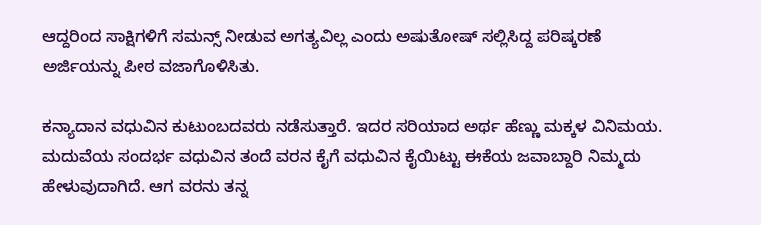ಆದ್ದರಿಂದ ಸಾಕ್ಷಿಗಳಿಗೆ ಸಮನ್ಸ್ ನೀಡುವ ಅಗತ್ಯವಿಲ್ಲ ಎಂದು ಅಷುತೋಷ್ ಸಲ್ಲಿಸಿದ್ದ ಪರಿಷ್ಕರಣೆ ಅರ್ಜಿಯನ್ನು ಪೀಠ ವಜಾಗೊಳಿಸಿತು.

ಕನ್ಯಾದಾನ ವಧುವಿನ ಕುಟುಂಬದವರು ನಡೆಸುತ್ತಾರೆ. ಇದರ ಸರಿಯಾದ ಅರ್ಥ ಹೆಣ್ಣು ಮಕ್ಕಳ ವಿನಿಮಯ. ಮದುವೆಯ ಸಂದರ್ಭ ವಧುವಿನ ತಂದೆ ವರನ ಕೈಗೆ ವಧುವಿನ ಕೈಯಿಟ್ಟು ಈಕೆಯ ಜವಾಬ್ದಾರಿ ನಿಮ್ಮದು ಹೇಳುವುದಾಗಿದೆ. ಆಗ ವರನು ತನ್ನ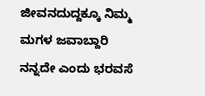ಜೀವನದುದ್ದಕ್ಕೂ ನಿಮ್ಮ ಮಗಳ ಜವಾಬ್ದಾರಿ ನನ್ನದೇ ಎಂದು ಭರವಸೆ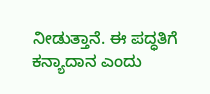ನೀಡುತ್ತಾನೆ. ಈ ಪದ್ಧತಿಗೆ ಕನ್ಯಾದಾನ ಎಂದು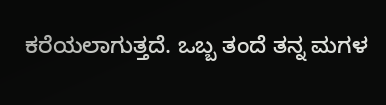ಕರೆಯಲಾಗುತ್ತದೆ. ಒಬ್ಬ ತಂದೆ ತನ್ನ ಮಗಳ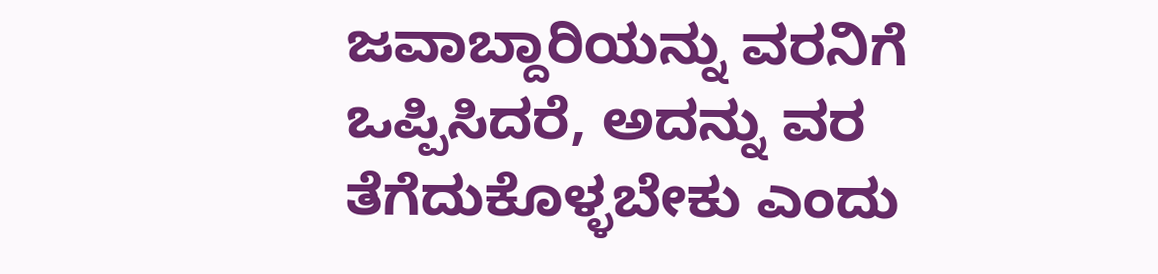ಜವಾಬ್ದಾರಿಯನ್ನು ವರನಿಗೆ ಒಪ್ಪಿಸಿದರೆ, ಅದನ್ನು ವರ ತೆಗೆದುಕೊಳ್ಳಬೇಕು ಎಂದು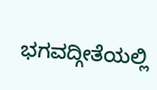ಭಗವದ್ಗೀತೆಯಲ್ಲಿ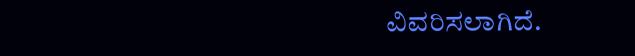ವಿವರಿಸಲಾಗಿದೆ.